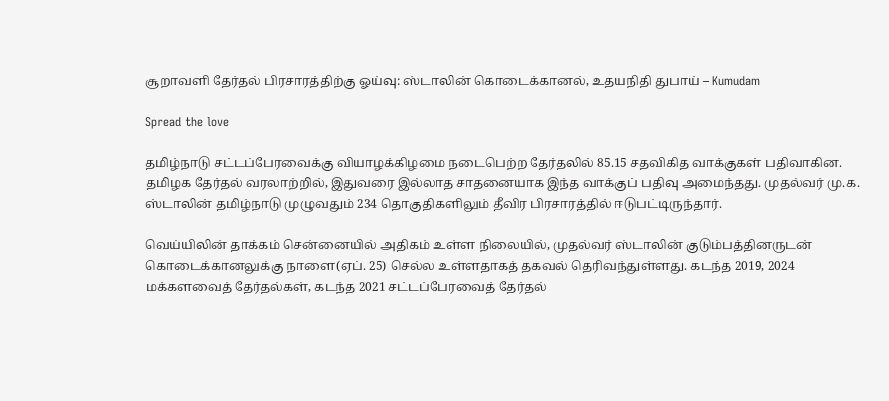சூறாவளி தேர்தல் பிரசாரத்திற்கு ஓய்வு: ஸ்டாலின் கொடைக்கானல், உதயநிதி துபாய் – Kumudam

Spread the love

தமிழ்நாடு சட்டப்பேரவைக்கு வியாழக்கிழமை நடைபெற்ற தேர்தலில் 85.15 சதவிகித வாக்குகள் பதிவாகின. தமிழக தேர்தல் வரலாற்றில், இதுவரை இல்லாத சாதனையாக இந்த வாக்குப் பதிவு அமைந்தது. முதல்வர் மு.க. ஸ்டாலின் தமிழ்நாடு முழுவதும் 234 தொகுதிகளிலும் தீவிர பிரசாரத்தில் ஈடுபட்டிருந்தார்.

வெய்யிலின் தாக்கம் சென்னையில் அதிகம் உள்ள நிலையில், முதல்வர் ஸ்டாலின் குடும்பத்தினருடன் கொடைக்கானலுக்கு நாளை(ஏப். 25) செல்ல உள்ளதாகத் தகவல் தெரிவந்துள்ளது. கடந்த 2019, 2024 மக்களவைத் தேர்தல்கள், கடந்த 2021 சட்டப்பேரவைத் தேர்தல்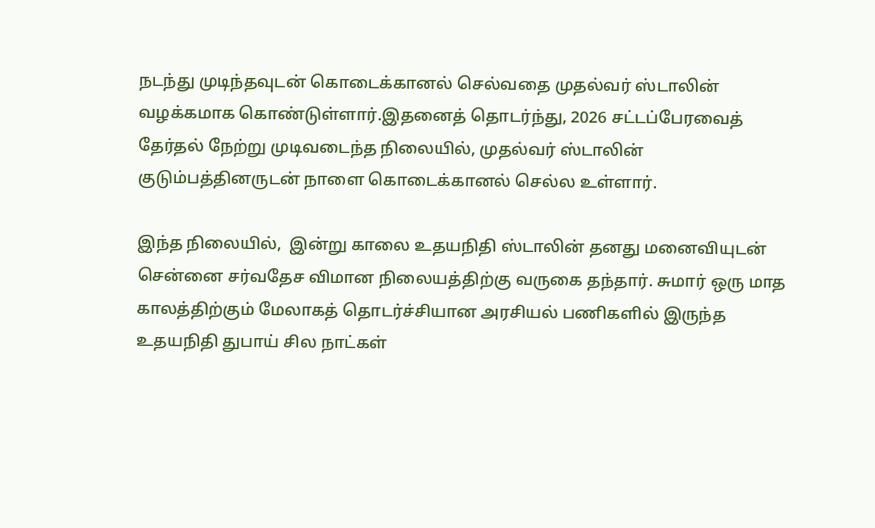நடந்து முடிந்தவுடன் கொடைக்கானல் செல்வதை முதல்வர் ஸ்டாலின் வழக்கமாக கொண்டுள்ளார்.இதனைத் தொடர்ந்து, 2026 சட்டப்பேரவைத் தேர்தல் நேற்று முடிவடைந்த நிலையில், முதல்வர் ஸ்டாலின் குடும்பத்தினருடன் நாளை கொடைக்கானல் செல்ல உள்ளார்.

இந்த நிலையில்,  இன்று காலை உதயநிதி ஸ்டாலின் தனது மனைவியுடன் சென்னை சர்வதேச விமான நிலையத்திற்கு வருகை தந்தார். சுமார் ஒரு மாத காலத்திற்கும் மேலாகத் தொடர்ச்சியான அரசியல் பணிகளில் இருந்த உதயநிதி துபாய் சில நாட்கள்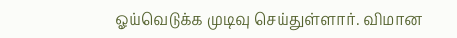ஓய்வெடுக்க முடிவு செய்துள்ளார். விமான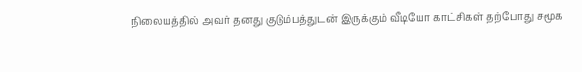நிலையத்தில் அவர் தனது குடும்பத்துடன் இருக்கும் வீடியோ காட்சிகள் தற்போது சமூக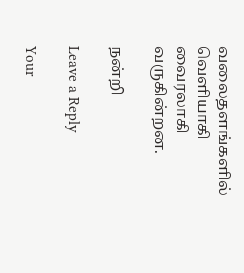வலைதளங்களில் வெளியாகி வைரலாகி வருகின்றன.

நன்றி

Leave a Reply

Your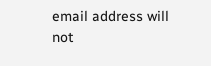email address will not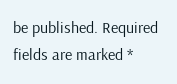be published. Required fields are marked *